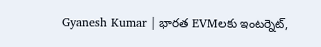Gyanesh Kumar | భారత EVMలకు ఇంటర్నెట్,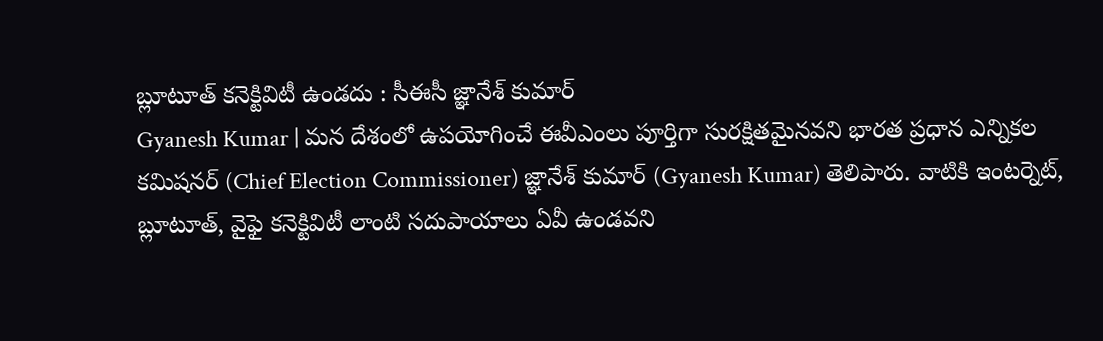బ్లూటూత్ కనెక్టివిటీ ఉండదు : సీఈసీ జ్ఞానేశ్ కుమార్
Gyanesh Kumar | మన దేశంలో ఉపయోగించే ఈవీఎంలు పూర్తిగా సురక్షితమైనవని భారత ప్రధాన ఎన్నికల కమిషనర్ (Chief Election Commissioner) జ్ఞానేశ్ కుమార్ (Gyanesh Kumar) తెలిపారు. వాటికి ఇంటర్నెట్, బ్లూటూత్, వైఫై కనెక్టివిటీ లాంటి సదుపాయాలు ఏవీ ఉండవని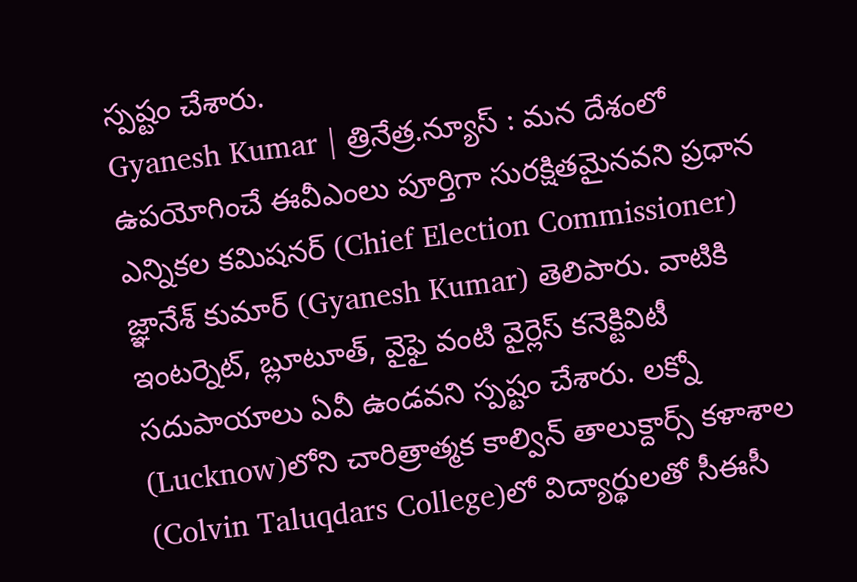స్పష్టం చేశారు.
Gyanesh Kumar | త్రినేత్ర.న్యూస్ : మన దేశంలో ఉపయోగించే ఈవీఎంలు పూర్తిగా సురక్షితమైనవని ప్రధాన ఎన్నికల కమిషనర్ (Chief Election Commissioner) జ్ఞానేశ్ కుమార్ (Gyanesh Kumar) తెలిపారు. వాటికి ఇంటర్నెట్, బ్లూటూత్, వైఫై వంటి వైర్లెస్ కనెక్టివిటీ సదుపాయాలు ఏవీ ఉండవని స్పష్టం చేశారు. లక్నో (Lucknow)లోని చారిత్రాత్మక కాల్విన్ తాలుక్దార్స్ కళాశాల (Colvin Taluqdars College)లో విద్యార్థులతో సీఈసీ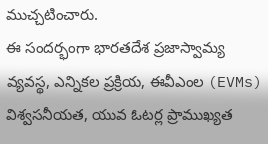ముచ్చటించారు.
ఈ సందర్భంగా భారతదేశ ప్రజాస్వామ్య వ్యవస్థ, ఎన్నికల ప్రక్రియ, ఈవీఎంల (EVMs) విశ్వసనీయత, యువ ఓటర్ల ప్రాముఖ్యత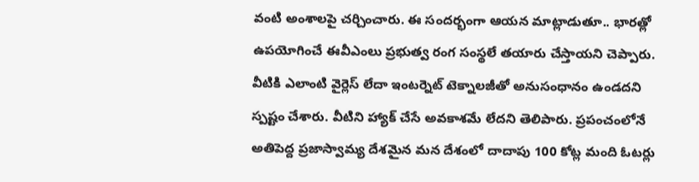వంటి అంశాలపై చర్చించారు. ఈ సందర్భంగా ఆయన మాట్లాడుతూ.. భారత్లో ఉపయోగించే ఈవీఎంలు ప్రభుత్వ రంగ సంస్థలే తయారు చేస్తాయని చెప్పారు. వీటికి ఎలాంటి వైర్లెస్ లేదా ఇంటర్నెట్ టెక్నాలజీతో అనుసంధానం ఉండదని స్పష్టం చేశారు. వీటిని హ్యాక్ చేసే అవకాశమే లేదని తెలిపారు. ప్రపంచంలోనే అతిపెద్ద ప్రజాస్వామ్య దేశమైన మన దేశంలో దాదాపు 100 కోట్ల మంది ఓటర్లు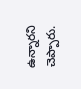ఉన్నారని చెప్పారు.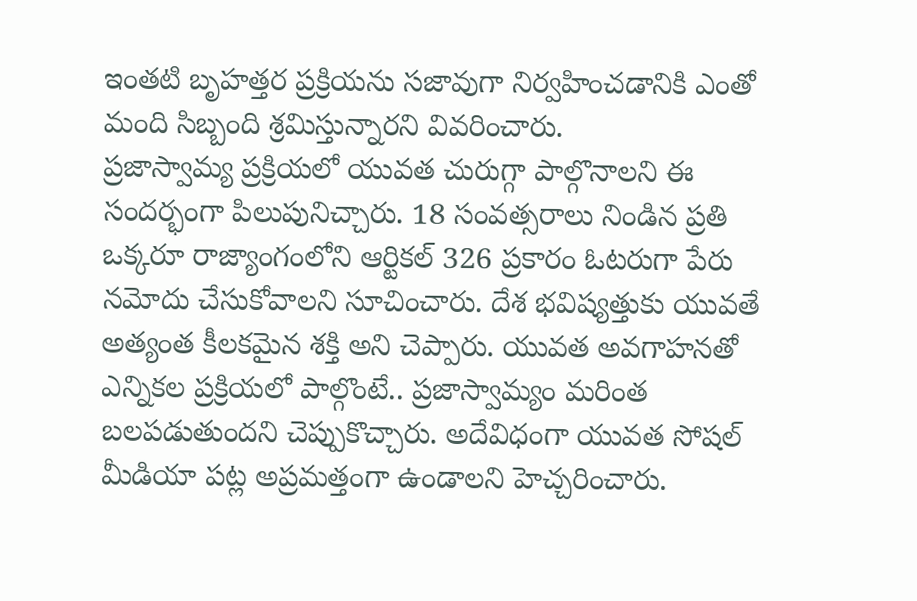ఇంతటి బృహత్తర ప్రక్రియను సజావుగా నిర్వహించడానికి ఎంతో మంది సిబ్బంది శ్రమిస్తున్నారని వివరించారు.
ప్రజాస్వామ్య ప్రక్రియలో యువత చురుగ్గా పాల్గొనాలని ఈ సందర్భంగా పిలుపునిచ్చారు. 18 సంవత్సరాలు నిండిన ప్రతి ఒక్కరూ రాజ్యాంగంలోని ఆర్టికల్ 326 ప్రకారం ఓటరుగా పేరు నమోదు చేసుకోవాలని సూచించారు. దేశ భవిష్యత్తుకు యువతే అత్యంత కీలకమైన శక్తి అని చెప్పారు. యువత అవగాహనతో ఎన్నికల ప్రక్రియలో పాల్గొంటే.. ప్రజాస్వామ్యం మరింత బలపడుతుందని చెప్పుకొచ్చారు. అదేవిధంగా యువత సోషల్ మీడియా పట్ల అప్రమత్తంగా ఉండాలని హెచ్చరించారు.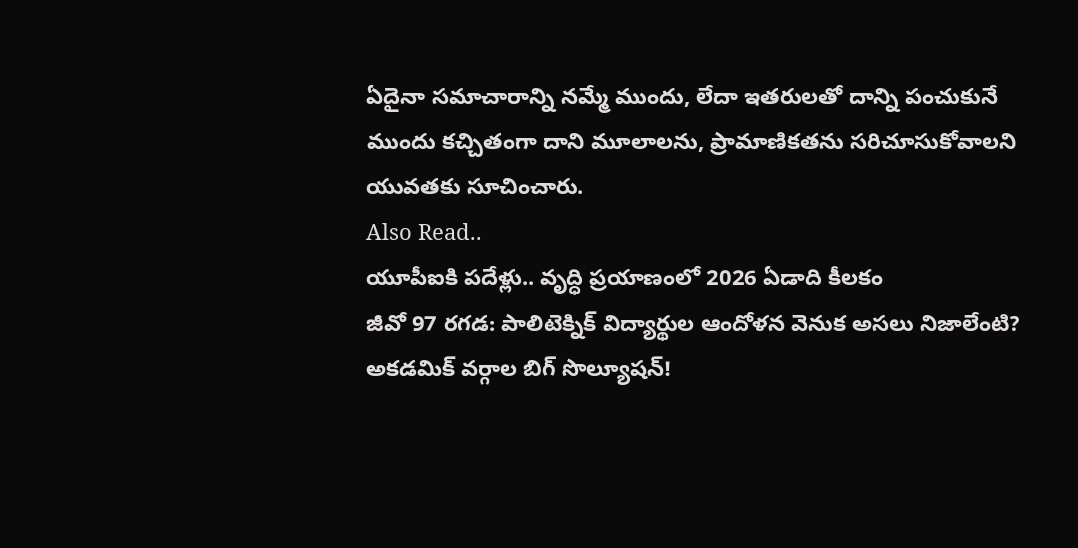ఏదైనా సమాచారాన్ని నమ్మే ముందు, లేదా ఇతరులతో దాన్ని పంచుకునే ముందు కచ్చితంగా దాని మూలాలను, ప్రామాణికతను సరిచూసుకోవాలని యువతకు సూచించారు.
Also Read..
యూపీఐకి పదేళ్లు.. వృద్ధి ప్రయాణంలో 2026 ఏడాది కీలకం
జీవో 97 రగడ: పాలిటెక్నిక్ విద్యార్థుల ఆందోళన వెనుక అసలు నిజాలేంటి? అకడమిక్ వర్గాల బిగ్ సొల్యూషన్!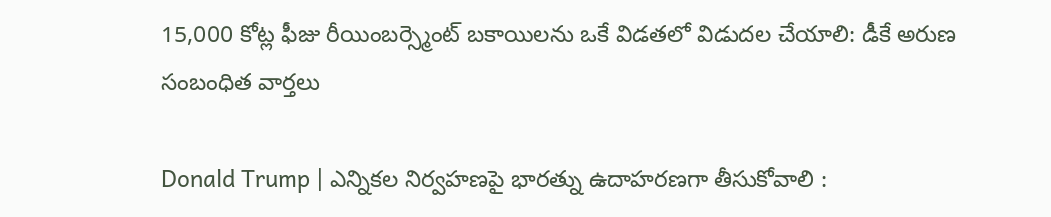15,000 కోట్ల ఫీజు రీయింబర్స్మెంట్ బకాయిలను ఒకే విడతలో విడుదల చేయాలి: డీకే అరుణ
సంబంధిత వార్తలు

Donald Trump | ఎన్నికల నిర్వహణపై భారత్ను ఉదాహరణగా తీసుకోవాలి :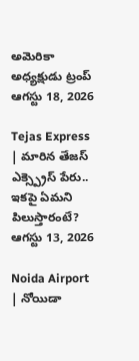అమెరికా అధ్యక్షుడు ట్రంప్
ఆగస్టు 18, 2026

Tejas Express | మారిన తేజస్ ఎక్స్ప్రెస్ పేరు.. ఇకపై ఏమని పిలుస్తారంటే?
ఆగస్టు 13, 2026

Noida Airport | నోయిడా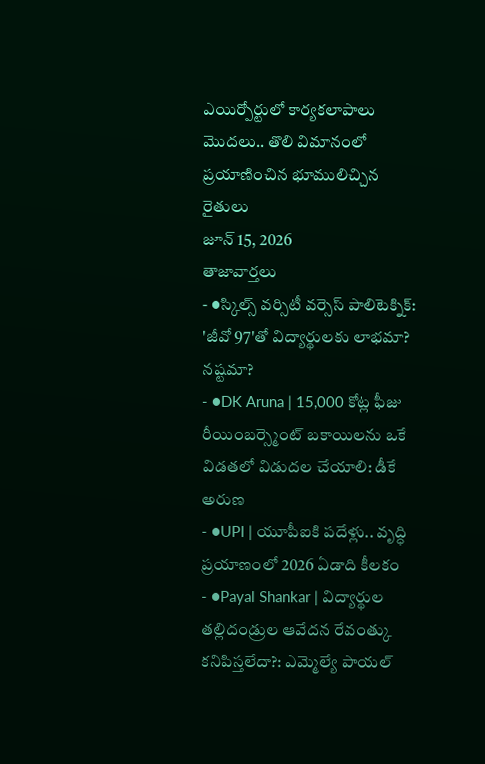ఎయిర్పోర్టులో కార్యకలాపాలు మొదలు.. తొలి విమానంలో ప్రయాణించిన భూములిచ్చిన రైతులు
జూన్ 15, 2026
తాజావార్తలు
- ●స్కిల్స్ వర్సిటీ వర్సెస్ పాలిటెక్నిక్: 'జీవో 97'తో విద్యార్థులకు లాభమా? నష్టమా?
- ●DK Aruna | 15,000 కోట్ల ఫీజు రీయింబర్స్మెంట్ బకాయిలను ఒకే విడతలో విడుదల చేయాలి: డీకే అరుణ
- ●UPI | యూపీఐకి పదేళ్లు.. వృద్ధి ప్రయాణంలో 2026 ఏడాది కీలకం
- ●Payal Shankar | విద్యార్థుల తల్లిదండ్రుల ఆవేదన రేవంత్కు కనిపిస్తలేదా?: ఎమ్మెల్యే పాయల్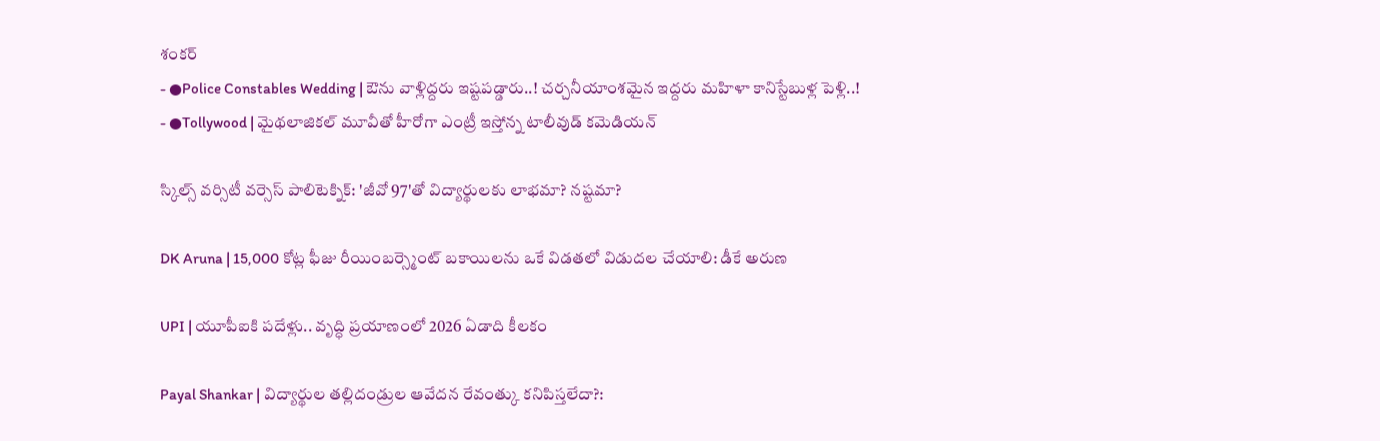శంకర్
- ●Police Constables Wedding | ఔను వాళ్లిద్దరు ఇష్టపడ్డారు..! చర్చనీయాంశమైన ఇద్దరు మహిళా కానిస్టేబుళ్ల పెళ్లి..!
- ●Tollywood | మైథలాజికల్ మూవీతో హీరోగా ఎంట్రీ ఇస్తోన్న టాలీవుడ్ కమెడియన్

స్కిల్స్ వర్సిటీ వర్సెస్ పాలిటెక్నిక్: 'జీవో 97'తో విద్యార్థులకు లాభమా? నష్టమా?

DK Aruna | 15,000 కోట్ల ఫీజు రీయింబర్స్మెంట్ బకాయిలను ఒకే విడతలో విడుదల చేయాలి: డీకే అరుణ

UPI | యూపీఐకి పదేళ్లు.. వృద్ధి ప్రయాణంలో 2026 ఏడాది కీలకం

Payal Shankar | విద్యార్థుల తల్లిదండ్రుల ఆవేదన రేవంత్కు కనిపిస్తలేదా?: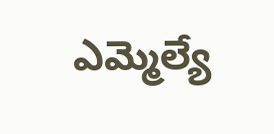ఎమ్మెల్యే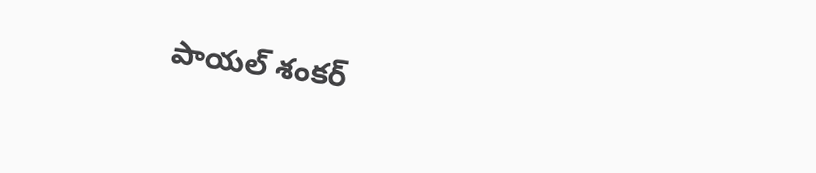పాయల్ శంకర్